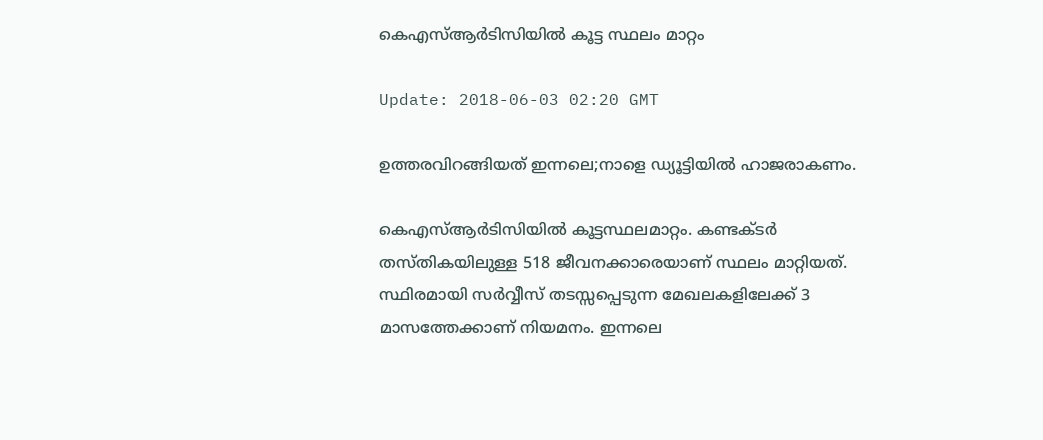കെഎസ്ആര്‍ടിസിയില്‍ കൂട്ട സ്ഥലം മാറ്റം

Update: 2018-06-03 02:20 GMT

ഉത്തരവിറങ്ങിയത് ഇന്നലെ;നാളെ ഡ്യൂട്ടിയില്‍ ഹാജരാകണം.

കെഎസ്ആര്‍ടിസിയില്‍ കൂട്ടസ്ഥലമാറ്റം. കണ്ടക്ടര്‍ തസ്തികയിലുള്ള 518 ജീവനക്കാരെയാണ് സ്ഥലം മാറ്റിയത്. സ്ഥിരമായി സര്‍വ്വീസ് തടസ്സപ്പെടുന്ന മേഖലകളിലേക്ക് 3 മാസത്തേക്കാണ് നിയമനം. ഇന്നലെ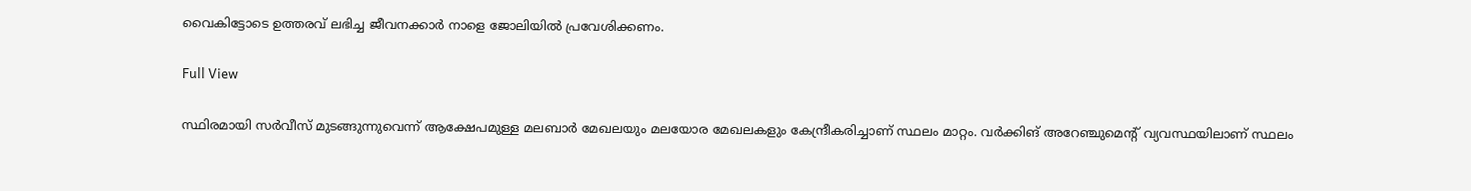വൈകിട്ടോടെ ഉത്തരവ് ലഭിച്ച ജീവനക്കാര്‍ നാളെ ജോലിയില്‍ പ്രവേശിക്കണം.

Full View

സ്ഥിരമായി സര്‍വീസ് മുടങ്ങുന്നുവെന്ന് ആക്ഷേപമുള്ള മലബാര്‍ മേഖലയും മലയോര മേഖലകളും കേന്ദ്രീകരിച്ചാണ് സ്ഥലം മാറ്റം. വര്‍ക്കിങ് അറേഞ്ചുമെന്റ് വ്യവസ്ഥയിലാണ് സ്ഥലം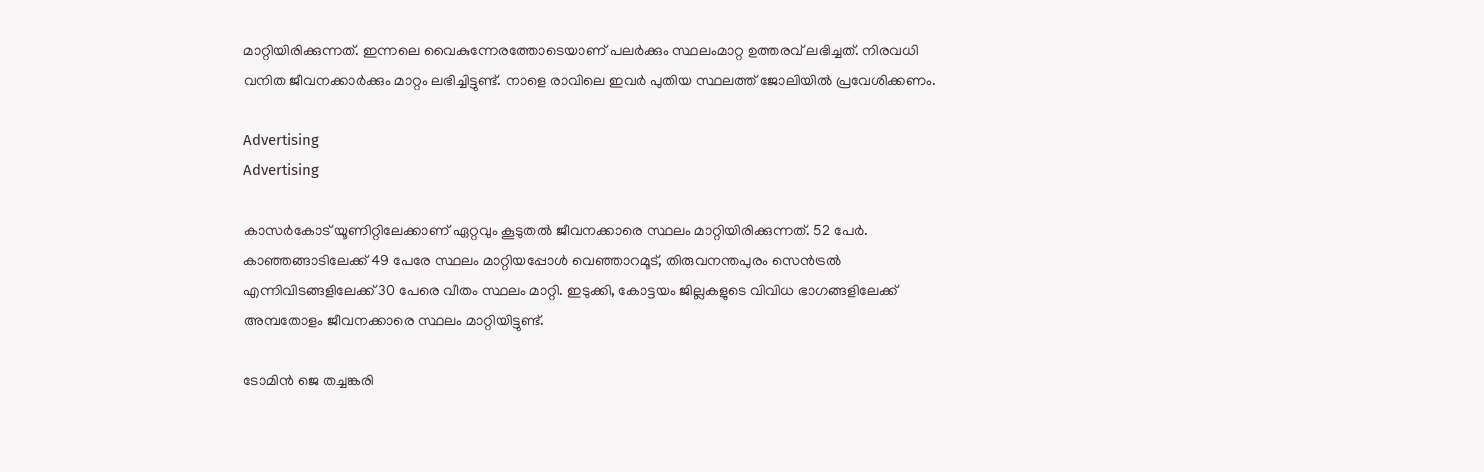മാറ്റിയിരിക്കുന്നത്. ഇന്നലെ വൈകുന്നേരത്തോടെയാണ് പലര്‍ക്കും സ്ഥലംമാറ്റ ഉത്തരവ് ലഭിച്ചത്. നിരവധി വനിത ജീവനക്കാര്‍ക്കും മാറ്റം ലഭിച്ചിട്ടുണ്ട്. നാളെ രാവിലെ ഇവര്‍ പുതിയ സ്ഥലത്ത് ജോലിയില്‍ പ്രവേശിക്കണം.

Advertising
Advertising

കാസര്‍കോട് യൂണിറ്റിലേക്കാണ് ഏറ്റവും കൂടുതല്‍ ജീവനക്കാരെ സ്ഥലം മാറ്റിയിരിക്കുന്നത്. 52 പേര്‍. കാഞ്ഞങ്ങാടിലേക്ക് 49 പേരേ സ്ഥലം മാറ്റിയപ്പോള്‍ വെഞ്ഞാറമൂട്, തിരുവനന്തപുരം സെന്‍ട്രല്‍ എന്നിവിടങ്ങളിലേക്ക് 30 പേരെ വീതം സ്ഥലം മാറ്റി. ഇടുക്കി, കോട്ടയം ജില്ലകളുടെ വിവിധ ഭാഗങ്ങളിലേക്ക് അമ്പതോളം ജീവനക്കാരെ സ്ഥലം മാറ്റിയിട്ടുണ്ട്.

ടോമിന്‍ ജെ തച്ചങ്കരി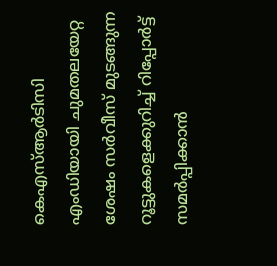കെഎസ്ആര്‍ടിസി എംഡിയായി ചുമതലയേറ്റ ശേഷം സര്‍വീസ് മുടങ്ങുന്ന റൂട്ടുകളെക്കുറിച്ച് റിപ്പോര്‍ട്ട് സമര്‍പ്പിക്കാന്‍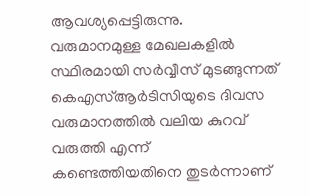ആവശ്യപ്പെട്ടിരുന്നു. വരുമാനമുള്ള മേഖലകളില്‍ സ്ഥിരമായി സര്‍വ്വീസ് മുടങ്ങുന്നത് കെഎസ്ആര്‍ടിസിയുടെ ദിവസ വരുമാനത്തില്‍ വലിയ കുറവ് വരുത്തി എന്ന് കണ്ടെത്തിയതിനെ തുടര്‍ന്നാണ്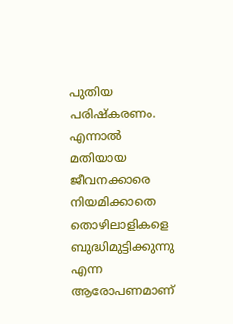പുതിയ പരിഷ്കരണം. എന്നാല്‍ മതിയായ ജീവനക്കാരെ നിയമിക്കാതെ തൊഴിലാളികളെ ബുദ്ധിമുട്ടിക്കുന്നു എന്ന ആരോപണമാണ്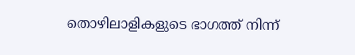തൊഴിലാളികളുടെ ഭാഗത്ത് നിന്ന്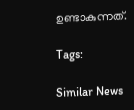ഉണ്ടാകുന്നത്.

Tags:

Similar News